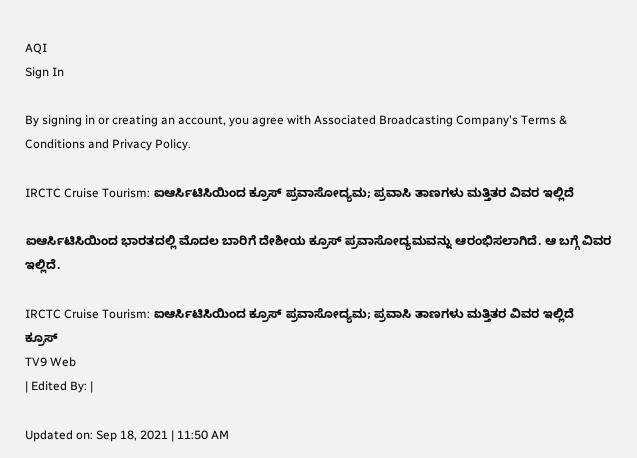AQI
Sign In

By signing in or creating an account, you agree with Associated Broadcasting Company's Terms & Conditions and Privacy Policy.

IRCTC Cruise Tourism: ಐಆರ್ಸಿಟಿಸಿಯಿಂದ ಕ್ರೂಸ್ ಪ್ರವಾಸೋದ್ಯಮ; ಪ್ರವಾಸಿ ತಾಣಗಳು ಮತ್ತಿತರ ವಿವರ ಇಲ್ಲಿದೆ

ಐಆರ್ಸಿಟಿಸಿಯಿಂದ ಭಾರತದಲ್ಲಿ ಮೊದಲ ಬಾರಿಗೆ ದೇಶೀಯ ಕ್ರೂಸ್ ಪ್ರವಾಸೋದ್ಯಮವನ್ನು ಆರಂಭಿಸಲಾಗಿದೆ. ಆ ಬಗ್ಗೆ ವಿವರ ಇಲ್ಲಿದೆ.

IRCTC Cruise Tourism: ಐಆರ್ಸಿಟಿಸಿಯಿಂದ ಕ್ರೂಸ್ ಪ್ರವಾಸೋದ್ಯಮ; ಪ್ರವಾಸಿ ತಾಣಗಳು ಮತ್ತಿತರ ವಿವರ ಇಲ್ಲಿದೆ
ಕ್ರೂಸ್
TV9 Web
| Edited By: |

Updated on: Sep 18, 2021 | 11:50 AM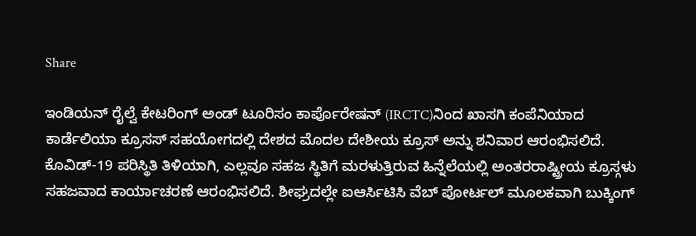Share

ಇಂಡಿಯನ್ ರೈಲ್ವೆ ಕೇಟರಿಂಗ್ ಅಂಡ್ ಟೂರಿಸಂ ಕಾರ್ಪೊರೇಷನ್ (IRCTC)ನಿಂದ ಖಾಸಗಿ ಕಂಪೆನಿಯಾದ ಕಾರ್ಡೆಲಿಯಾ ಕ್ರೂಸಸ್ ಸಹಯೋಗದಲ್ಲಿ ದೇಶದ ಮೊದಲ ದೇಶೀಯ ಕ್ರೂಸ್ ಅನ್ನು ಶನಿವಾರ ಆರಂಭಿಸಲಿದೆ. ಕೊವಿಡ್-19 ಪರಿಸ್ಥಿತಿ ತಿಳಿಯಾಗಿ, ಎಲ್ಲವೂ ಸಹಜ ಸ್ಥಿತಿಗೆ ಮರಳುತ್ತಿರುವ ಹಿನ್ನೆಲೆಯಲ್ಲಿ ಅಂತರರಾಷ್ಟ್ರೀಯ ಕ್ರೂಸ್ಗಳು ಸಹಜವಾದ ಕಾರ್ಯಾಚರಣೆ ಆರಂಭಿಸಲಿದೆ. ಶೀಘ್ರದಲ್ಲೇ ಐಆರ್ಸಿಟಿಸಿ ವೆಬ್ ಪೋರ್ಟಲ್ ಮೂಲಕವಾಗಿ ಬುಕ್ಕಿಂಗ್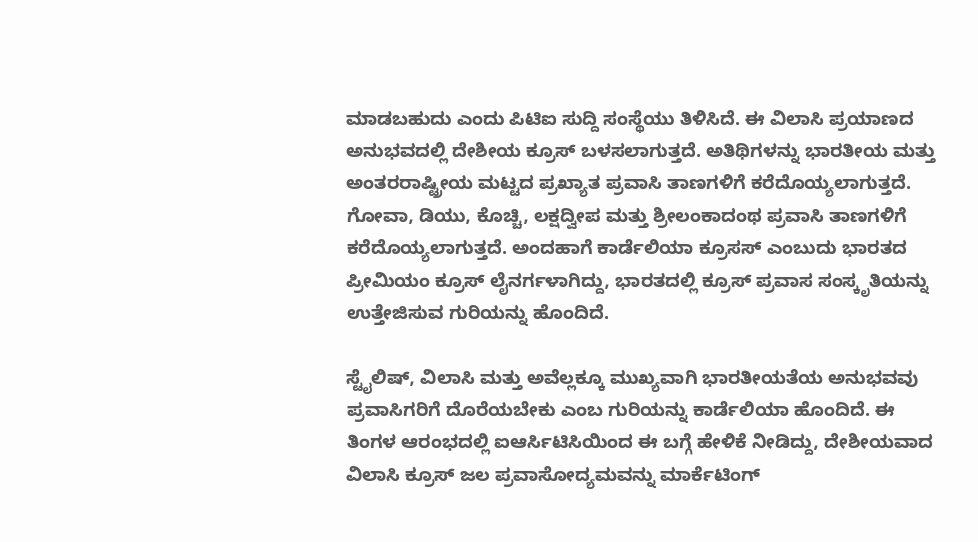ಮಾಡಬಹುದು ಎಂದು ಪಿಟಿಐ ಸುದ್ದಿ ಸಂಸ್ಥೆಯು ತಿಳಿಸಿದೆ. ಈ ವಿಲಾಸಿ ಪ್ರಯಾಣದ ಅನುಭವದಲ್ಲಿ ದೇಶೀಯ ಕ್ರೂಸ್ ಬಳಸಲಾಗುತ್ತದೆ. ಅತಿಥಿಗಳನ್ನು ಭಾರತೀಯ ಮತ್ತು ಅಂತರರಾಷ್ಟ್ರೀಯ ಮಟ್ಟದ ಪ್ರಖ್ಯಾತ ಪ್ರವಾಸಿ ತಾಣಗಳಿಗೆ ಕರೆದೊಯ್ಯಲಾಗುತ್ತದೆ. ಗೋವಾ, ಡಿಯು, ಕೊಚ್ಚಿ, ಲಕ್ಷದ್ವೀಪ ಮತ್ತು ಶ್ರೀಲಂಕಾದಂಥ ಪ್ರವಾಸಿ ತಾಣಗಳಿಗೆ ಕರೆದೊಯ್ಯಲಾಗುತ್ತದೆ. ಅಂದಹಾಗೆ ಕಾರ್ಡೆಲಿಯಾ ಕ್ರೂಸಸ್ ಎಂಬುದು ಭಾರತದ ಪ್ರೀಮಿಯಂ ಕ್ರೂಸ್ ಲೈನರ್ಗಳಾಗಿದ್ದು, ಭಾರತದಲ್ಲಿ ಕ್ರೂಸ್ ಪ್ರವಾಸ ಸಂಸ್ಕೃತಿಯನ್ನು ಉತ್ತೇಜಿಸುವ ಗುರಿಯನ್ನು ಹೊಂದಿದೆ.

ಸ್ಟೈಲಿಷ್, ವಿಲಾಸಿ ಮತ್ತು ಅವೆಲ್ಲಕ್ಕೂ ಮುಖ್ಯವಾಗಿ ಭಾರತೀಯತೆಯ ಅನುಭವವು ಪ್ರವಾಸಿಗರಿಗೆ ದೊರೆಯಬೇಕು ಎಂಬ ಗುರಿಯನ್ನು ಕಾರ್ಡೆಲಿಯಾ ಹೊಂದಿದೆ. ಈ ತಿಂಗಳ ಆರಂಭದಲ್ಲಿ ಐಆರ್ಸಿಟಿಸಿಯಿಂದ ಈ ಬಗ್ಗೆ ಹೇಳಿಕೆ ನೀಡಿದ್ದು, ದೇಶೀಯವಾದ ವಿಲಾಸಿ ಕ್ರೂಸ್ ಜಲ ಪ್ರವಾಸೋದ್ಯಮವನ್ನು ಮಾರ್ಕೆಟಿಂಗ್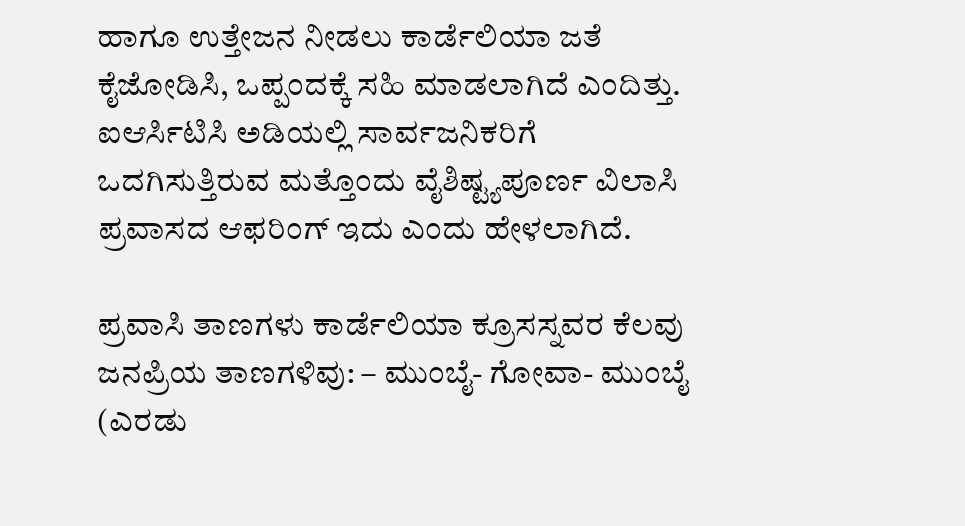ಹಾಗೂ ಉತ್ತೇಜನ ನೀಡಲು ಕಾರ್ಡೆಲಿಯಾ ಜತೆ ಕೈಜೋಡಿಸಿ, ಒಪ್ಪಂದಕ್ಕೆ ಸಹಿ ಮಾಡಲಾಗಿದೆ ಎಂದಿತ್ತು. ಐಆರ್ಸಿಟಿಸಿ ಅಡಿಯಲ್ಲಿ ಸಾರ್ವಜನಿಕರಿಗೆ ಒದಗಿಸುತ್ತಿರುವ ಮತ್ತೊಂದು ವೈಶಿಷ್ಟ್ಯಪೂರ್ಣ ವಿಲಾಸಿ ಪ್ರವಾಸದ ಆಫರಿಂಗ್ ಇದು ಎಂದು ಹೇಳಲಾಗಿದೆ.

ಪ್ರವಾಸಿ ತಾಣಗಳು ಕಾರ್ಡೆಲಿಯಾ ಕ್ರೂಸಸ್ನವರ ಕೆಲವು ಜನಪ್ರಿಯ ತಾಣಗಳಿವು: – ಮುಂಬೈ- ಗೋವಾ- ಮುಂಬೈ (ಎರಡು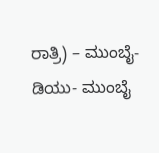ರಾತ್ರಿ) – ಮುಂಬೈ- ಡಿಯು- ಮುಂಬೈ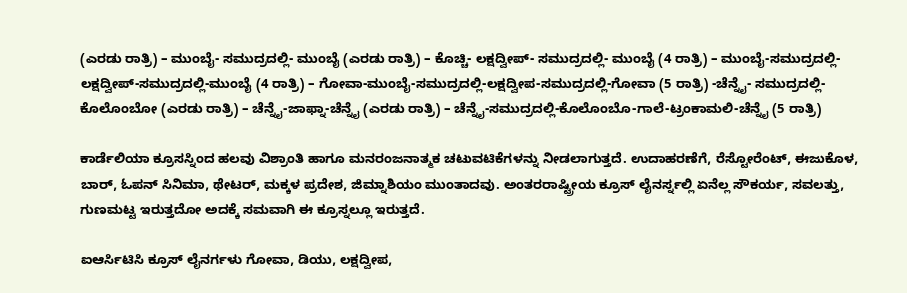(ಎರಡು ರಾತ್ರಿ) – ಮುಂಬೈ- ಸಮುದ್ರದಲ್ಲಿ- ಮುಂಬೈ (ಎರಡು ರಾತ್ರಿ) – ಕೊಚ್ಚಿ- ಲಕ್ಷದ್ವೀಪ್- ಸಮುದ್ರದಲ್ಲಿ- ಮುಂಬೈ (4 ರಾತ್ರಿ) – ಮುಂಬೈ-ಸಮುದ್ರದಲ್ಲಿ-ಲಕ್ಷದ್ವೀಪ್-ಸಮುದ್ರದಲ್ಲಿ-ಮುಂಬೈ (4 ರಾತ್ರಿ) – ಗೋವಾ-ಮುಂಬೈ-ಸಮುದ್ರದಲ್ಲಿ-ಲಕ್ಷದ್ವೀಪ-ಸಮುದ್ರದಲ್ಲಿ-ಗೋವಾ (5 ರಾತ್ರಿ) -ಚೆನ್ನೈ- ಸಮುದ್ರದಲ್ಲಿ- ಕೊಲೊಂಬೋ (ಎರಡು ರಾತ್ರಿ) – ಚೆನ್ನೈ-ಜಾಫ್ನಾ-ಚೆನ್ನೈ (ಎರಡು ರಾತ್ರಿ) – ಚೆನ್ನೈ-ಸಮುದ್ರದಲ್ಲಿ-ಕೊಲೊಂಬೊ-ಗಾಲೆ-ಟ್ರಂಕಾಮಲಿ-ಚೆನ್ನೈ (5 ರಾತ್ರಿ)

ಕಾರ್ಡೆಲಿಯಾ ಕ್ರೂಸಸ್ನಿಂದ ಹಲವು ವಿಶ್ರಾಂತಿ ಹಾಗೂ ಮನರಂಜನಾತ್ಮಕ ಚಟುವಟಿಕೆಗಳನ್ನು ನೀಡಲಾಗುತ್ತದೆ. ಉದಾಹರಣೆಗೆ, ರೆಸ್ಟೋರೆಂಟ್, ಈಜುಕೊಳ, ಬಾರ್, ಓಪನ್ ಸಿನಿಮಾ, ಥೇಟರ್, ಮಕ್ಕಳ ಪ್ರದೇಶ, ಜಿಮ್ನಾಶಿಯಂ ಮುಂತಾದವು. ಅಂತರರಾಷ್ಟ್ರೀಯ ಕ್ರೂಸ್ ಲೈನರ್ಸ್ನಲ್ಲಿ ಏನೆಲ್ಲ ಸೌಕರ್ಯ, ಸವಲತ್ತು, ಗುಣಮಟ್ಟ ಇರುತ್ತದೋ ಅದಕ್ಕೆ ಸಮವಾಗಿ ಈ ಕ್ರೂಸ್ನಲ್ಲೂ ಇರುತ್ತದೆ.

ಐಆರ್ಸಿಟಿಸಿ ಕ್ರೂಸ್ ಲೈನರ್ಗಳು ಗೋವಾ, ಡಿಯು, ಲಕ್ಷದ್ವೀಪ,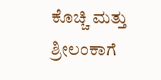ಕೊಚ್ಚಿ ಮತ್ತು ಶ್ರೀಲಂಕಾಗೆ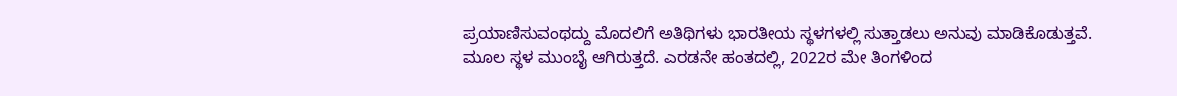ಪ್ರಯಾಣಿಸುವಂಥದ್ದು ಮೊದಲಿಗೆ ಅತಿಥಿಗಳು ಭಾರತೀಯ ಸ್ಥಳಗಳಲ್ಲಿ ಸುತ್ತಾಡಲು ಅನುವು ಮಾಡಿಕೊಡುತ್ತವೆ. ಮೂಲ ಸ್ಥಳ ಮುಂಬೈ ಆಗಿರುತ್ತದೆ. ಎರಡನೇ ಹಂತದಲ್ಲಿ, 2022ರ ಮೇ ತಿಂಗಳಿಂದ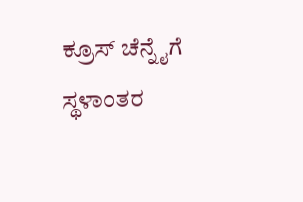ಕ್ರೂಸ್ ಚೆನ್ನೈಗೆ ಸ್ಥಳಾಂತರ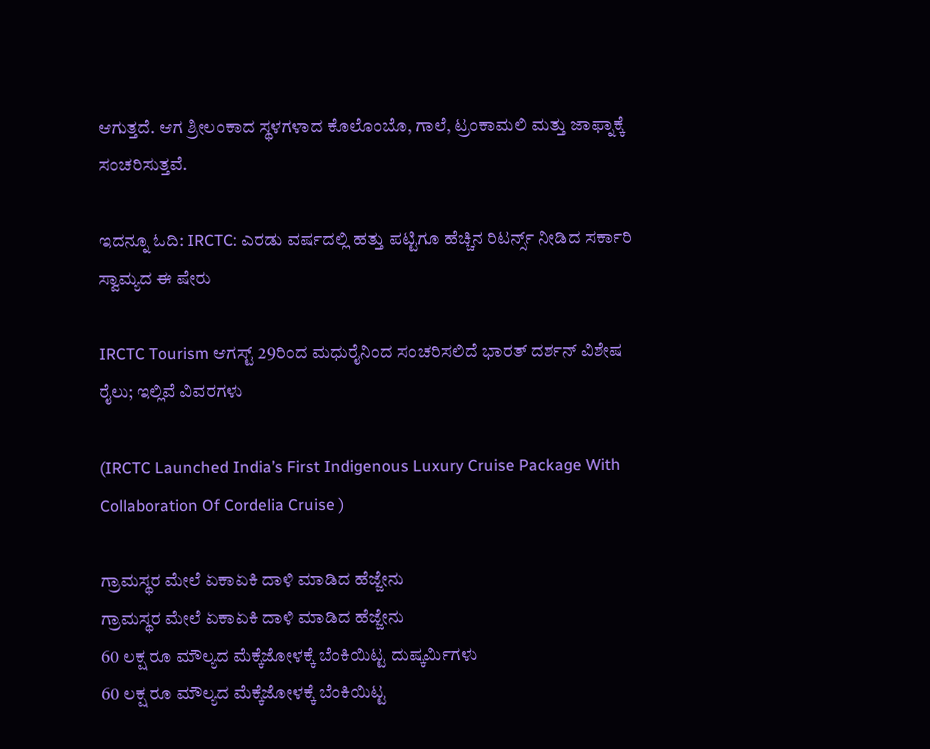ಆಗುತ್ತದೆ. ಆಗ ಶ್ರೀಲಂಕಾದ ಸ್ಥಳಗಳಾದ ಕೊಲೊಂಬೊ, ಗಾಲೆ, ಟ್ರಂಕಾಮಲಿ ಮತ್ತು ಜಾಫ್ನಾಕ್ಕೆ ಸಂಚರಿಸುತ್ತವೆ.

ಇದನ್ನೂ ಓದಿ: IRCTC: ಎರಡು ವರ್ಷದಲ್ಲಿ ಹತ್ತು ಪಟ್ಟಿಗೂ ಹೆಚ್ಚಿನ ರಿಟರ್ನ್ಸ್ ನೀಡಿದ ಸರ್ಕಾರಿ ಸ್ವಾಮ್ಯದ ಈ ಷೇರು

IRCTC Tourism ಆಗಸ್ಟ್ 29ರಿಂದ ಮಧುರೈನಿಂದ ಸಂಚರಿಸಲಿದೆ ಭಾರತ್ ದರ್ಶನ್ ವಿಶೇಷ ರೈಲು; ಇಲ್ಲಿವೆ ವಿವರಗಳು

(IRCTC Launched India’s First Indigenous Luxury Cruise Package With Collaboration Of Cordelia Cruise )

ಗ್ರಾಮಸ್ಥರ ಮೇಲೆ ಏಕಾಏಕಿ ದಾಳಿ ಮಾಡಿದ ಹೆಜ್ಜೇನು
ಗ್ರಾಮಸ್ಥರ ಮೇಲೆ ಏಕಾಏಕಿ ದಾಳಿ ಮಾಡಿದ ಹೆಜ್ಜೇನು
60 ಲಕ್ಷ ರೂ ಮೌಲ್ಯದ ಮೆಕ್ಕೆಜೋಳಕ್ಕೆ ಬೆಂಕಿಯಿಟ್ಟ ದುಷ್ಕರ್ಮಿಗಳು
60 ಲಕ್ಷ ರೂ ಮೌಲ್ಯದ ಮೆಕ್ಕೆಜೋಳಕ್ಕೆ ಬೆಂಕಿಯಿಟ್ಟ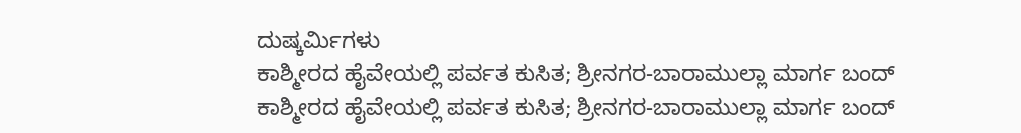ದುಷ್ಕರ್ಮಿಗಳು
ಕಾಶ್ಮೀರದ ಹೈವೇಯಲ್ಲಿ ಪರ್ವತ ಕುಸಿತ; ಶ್ರೀನಗರ-ಬಾರಾಮುಲ್ಲಾ ಮಾರ್ಗ ಬಂದ್
ಕಾಶ್ಮೀರದ ಹೈವೇಯಲ್ಲಿ ಪರ್ವತ ಕುಸಿತ; ಶ್ರೀನಗರ-ಬಾರಾಮುಲ್ಲಾ ಮಾರ್ಗ ಬಂದ್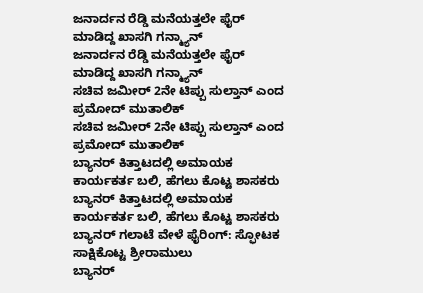ಜನಾರ್ದನ ರೆಡ್ಡಿ ಮನೆಯತ್ತಲೇ ಫೈರ್ ಮಾಡಿದ್ದ ಖಾಸಗಿ ಗನ್ಮ್ಯಾನ್
ಜನಾರ್ದನ ರೆಡ್ಡಿ ಮನೆಯತ್ತಲೇ ಫೈರ್ ಮಾಡಿದ್ದ ಖಾಸಗಿ ಗನ್ಮ್ಯಾನ್
ಸಚಿವ ಜಮೀರ್ 2ನೇ ಟಿಪ್ಪು ಸುಲ್ತಾನ್ ಎಂದ ಪ್ರಮೋದ್ ಮುತಾಲಿಕ್
ಸಚಿವ ಜಮೀರ್ 2ನೇ ಟಿಪ್ಪು ಸುಲ್ತಾನ್ ಎಂದ ಪ್ರಮೋದ್ ಮುತಾಲಿಕ್
ಬ್ಯಾನರ್ ಕಿತ್ತಾಟದಲ್ಲಿ ಅಮಾಯಕ ಕಾರ್ಯಕರ್ತ ಬಲಿ, ಹೆಗಲು ಕೊಟ್ಟ ಶಾಸಕರು
ಬ್ಯಾನರ್ ಕಿತ್ತಾಟದಲ್ಲಿ ಅಮಾಯಕ ಕಾರ್ಯಕರ್ತ ಬಲಿ, ಹೆಗಲು ಕೊಟ್ಟ ಶಾಸಕರು
ಬ್ಯಾನರ್ ಗಲಾಟೆ ವೇಳೆ ಫೈರಿಂಗ್: ಸ್ಫೋಟಕ ಸಾಕ್ಷಿಕೊಟ್ಟ ಶ್ರೀರಾಮುಲು
ಬ್ಯಾನರ್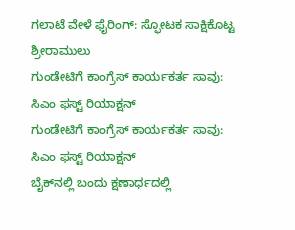ಗಲಾಟೆ ವೇಳೆ ಫೈರಿಂಗ್: ಸ್ಫೋಟಕ ಸಾಕ್ಷಿಕೊಟ್ಟ ಶ್ರೀರಾಮುಲು
ಗುಂಡೇಟಿಗೆ ಕಾಂಗ್ರೆಸ್ ಕಾರ್ಯಕರ್ತ ಸಾವು: ಸಿಎಂ ಫಸ್ಟ್ ರಿಯಾಕ್ಷನ್
ಗುಂಡೇಟಿಗೆ ಕಾಂಗ್ರೆಸ್ ಕಾರ್ಯಕರ್ತ ಸಾವು: ಸಿಎಂ ಫಸ್ಟ್ ರಿಯಾಕ್ಷನ್
ಬೈಕ್‌ನಲ್ಲಿ ಬಂದು ಕ್ಷಣಾರ್ಧದಲ್ಲಿ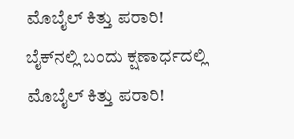ಮೊಬೈಲ್ ಕಿತ್ತು ಪರಾರಿ!
ಬೈಕ್‌ನಲ್ಲಿ ಬಂದು ಕ್ಷಣಾರ್ಧದಲ್ಲಿ ಮೊಬೈಲ್ ಕಿತ್ತು ಪರಾರಿ!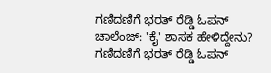ಗಣಿದಣಿಗೆ ಭರತ್ ರೆಡ್ಡಿ ಓಪನ್ ಚಾಲೆಂಜ್: 'ಕೈ' ಶಾಸಕ ಹೇಳಿದ್ದೇನು?
ಗಣಿದಣಿಗೆ ಭರತ್ ರೆಡ್ಡಿ ಓಪನ್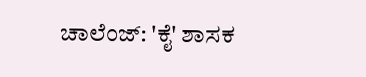ಚಾಲೆಂಜ್: 'ಕೈ' ಶಾಸಕ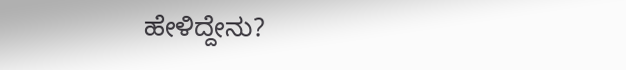ಹೇಳಿದ್ದೇನು?